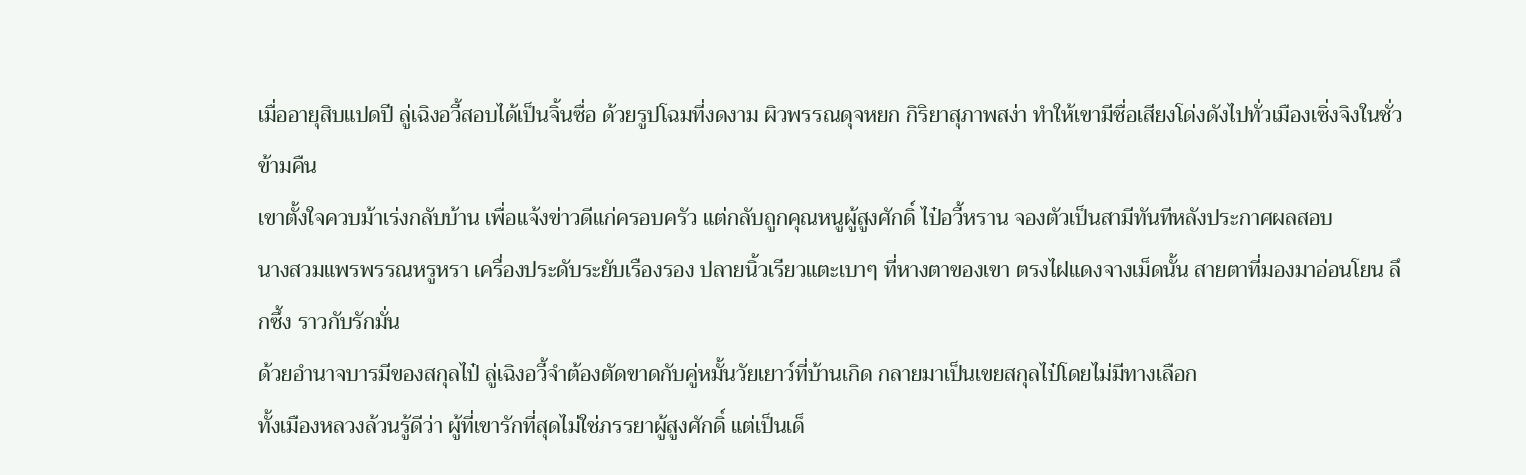เมื่ออายุสิบแปดปี ลู่เฉิงอวี้สอบได้เป็นจิ้นซื่อ ด้วยรูปโฉมที่งดงาม ผิวพรรณดุจหยก กิริยาสุภาพสง่า ทำให้เขามีชื่อเสียงโด่งดังไปทั่วเมืองเซิ่งจิงในชั่วข้ามคืน
เขาตั้งใจควบม้าเร่งกลับบ้าน เพื่อแจ้งข่าวดีแก่ครอบครัว แต่กลับถูกคุณหนูผู้สูงศักดิ์ ไป๋อวี้หราน จองตัวเป็นสามีทันทีหลังประกาศผลสอบ
นางสวมแพรพรรณหรูหรา เครื่องประดับระยับเรืองรอง ปลายนิ้วเรียวแตะเบาๆ ที่หางตาของเขา ตรงไฝแดงจางเม็ดนั้น สายตาที่มองมาอ่อนโยน ลึกซึ้ง ราวกับรักมั่น
ด้วยอำนาจบารมีของสกุลไป๋ ลู่เฉิงอวี้จำต้องตัดขาดกับคู่หมั้นวัยเยาว์ที่บ้านเกิด กลายมาเป็นเขยสกุลไป๋โดยไม่มีทางเลือก
ทั้งเมืองหลวงล้วนรู้ดีว่า ผู้ที่เขารักที่สุดไม่ใช่ภรรยาผู้สูงศักดิ์ แต่เป็นเด็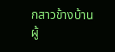กสาวข้างบ้านผู้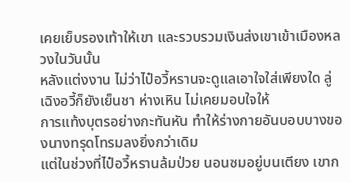เคยเย็บรองเท้าให้เขา และรวบรวมเงินส่งเขาเข้าเมืองหลวงในวันนั้น
หลังแต่งงาน ไม่ว่าไป๋อวี้หรานจะดูแลเอาใจใส่เพียงใด ลู่เฉิงอวี้ก็ยังเย็นชา ห่างเหิน ไม่เคยมอบใจให้
การแท้งบุตรอย่างกะทันหัน ทำให้ร่างกายอันบอบบางของนางทรุดโทรมลงยิ่งกว่าเดิม
แต่ในช่วงที่ไป๋อวี้หรานล้มป่วย นอนซมอยู่บนเตียง เขาก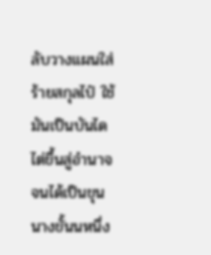ลับวางแผนใส่ร้ายสกุลไป๋ ใช้มันเป็นบันไดไต่ขึ้นสู่อำนาจ จนได้เป็นขุนนางขั้นนหนึ่ง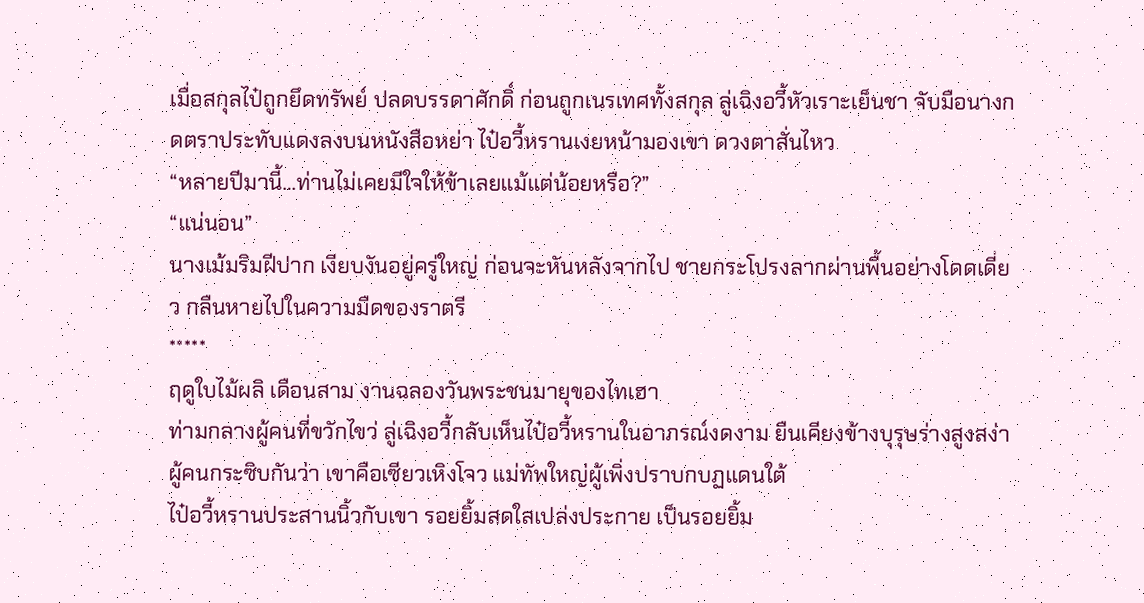เมื่อสกุลไป๋ถูกยึดทรัพย์ ปลดบรรดาศักดิ์ ก่อนถูกเนรเทศทั้งสกุล ลู่เฉิงอวี้หัวเราะเย็นชา จับมือนางกดตราประทับแดงลงบนหนังสือหย่า ไป๋อวี้หรานเงยหน้ามองเขา ดวงตาสั่นไหว
“หลายปีมานี้…ท่านไม่เคยมีใจให้ข้าเลยแม้แต่น้อยหรือ?”
“แน่นอน”
นางเม้มริมฝีปาก เงียบงันอยู่ครู่ใหญ่ ก่อนจะหันหลังจากไป ชายกระโปรงลากผ่านพื้นอย่างโดดเดี่ยว กลืนหายไปในความมืดของราตรี
*****
ฤดูใบไม้ผลิ เดือนสาม งานฉลองวันพระชนมายุของไทเฮา
ท่ามกลางผู้คนที่ขวักไขว่ ลู่เฉิงอวี้กลับเห็นไป๋อวี้หรานในอาภรณ์งดงาม ยืนเคียงข้างบุรุษร่างสูงสง่า ผู้คนกระซิบกันว่า เขาคือเซียวเหิงโจว แม่ทัพใหญ่ผู้เพิ่งปราบกบฏแดนใต้
ไป๋อวี้หรานประสานนิ้วกับเขา รอยยิ้มสดใสเปล่งประกาย เป็นรอยยิ้ม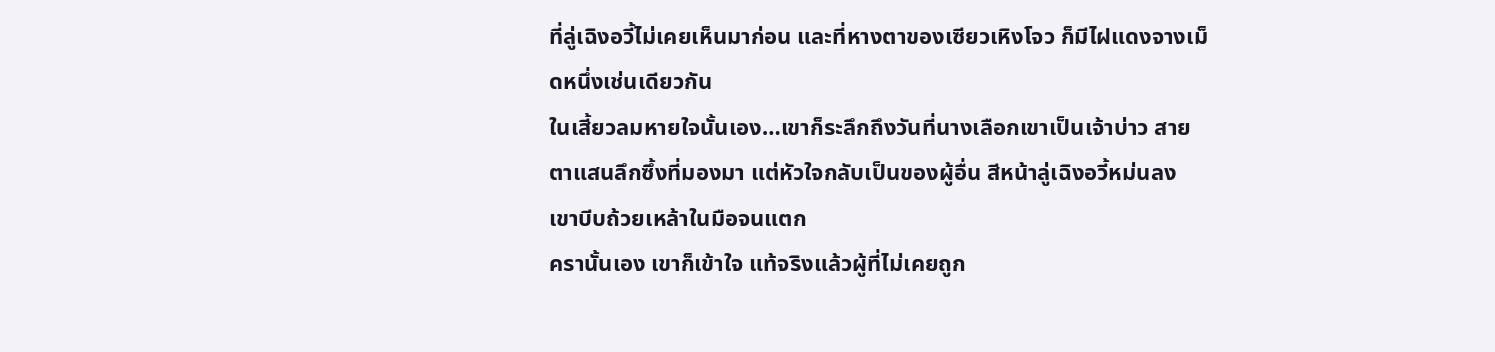ที่ลู่เฉิงอวี้ไม่เคยเห็นมาก่อน และที่หางตาของเซียวเหิงโจว ก็มีไฝแดงจางเม็ดหนึ่งเช่นเดียวกัน
ในเสี้ยวลมหายใจนั้นเอง…เขาก็ระลึกถึงวันที่นางเลือกเขาเป็นเจ้าบ่าว สายตาแสนลึกซึ้งที่มองมา แต่หัวใจกลับเป็นของผู้อื่น สีหน้าลู่เฉิงอวี้หม่นลง เขาบีบถ้วยเหล้าในมือจนแตก
ครานั้นเอง เขาก็เข้าใจ แท้จริงแล้วผู้ที่ไม่เคยถูก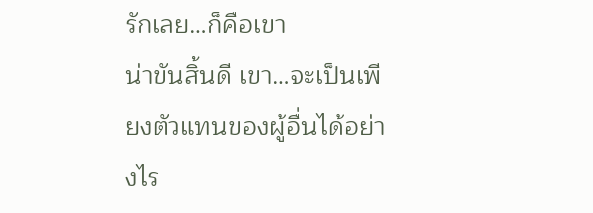รักเลย…ก็คือเขา
น่าขันสิ้นดี เขา…จะเป็นเพียงตัวแทนของผู้อื่นได้อย่างไร